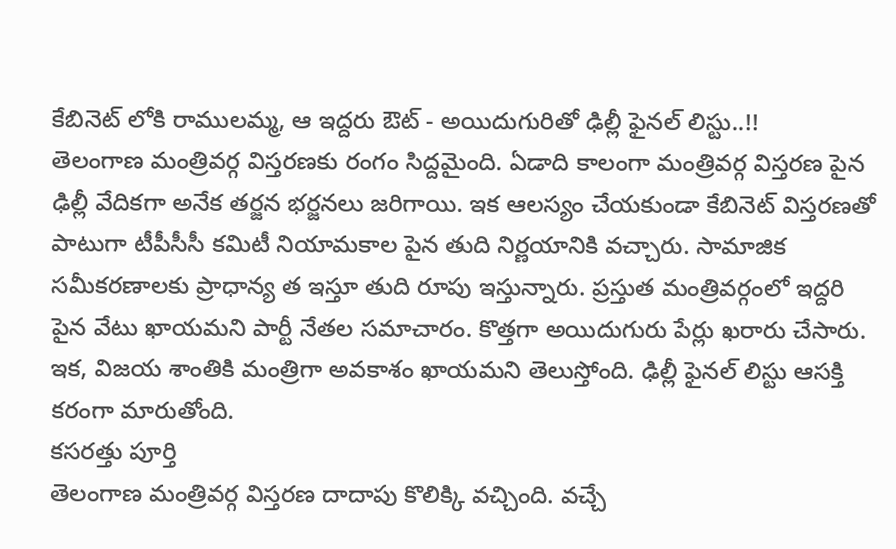కేబినెట్ లోకి రాములమ్మ, ఆ ఇద్దరు ఔట్ - అయిదుగురితో ఢిల్లీ ఫైనల్ లిస్టు..!!
తెలంగాణ మంత్రివర్గ విస్తరణకు రంగం సిద్దమైంది. ఏడాది కాలంగా మంత్రివర్గ విస్తరణ పైన ఢిల్లీ వేదికగా అనేక తర్జన భర్జనలు జరిగాయి. ఇక ఆలస్యం చేయకుండా కేబినెట్ విస్తరణతో పాటుగా టీపీసీసీ కమిటీ నియామకాల పైన తుది నిర్ణయానికి వచ్చారు. సామాజిక సమీకరణాలకు ప్రాధాన్య త ఇస్తూ తుది రూపు ఇస్తున్నారు. ప్రస్తుత మంత్రివర్గంలో ఇద్దరి పైన వేటు ఖాయమని పార్టీ నేతల సమాచారం. కొత్తగా అయిదుగురు పేర్లు ఖరారు చేసారు. ఇక, విజయ శాంతికి మంత్రిగా అవకాశం ఖాయమని తెలుస్తోంది. ఢిల్లీ ఫైనల్ లిస్టు ఆసక్తి కరంగా మారుతోంది.
కసరత్తు పూర్తి
తెలంగాణ మంత్రివర్గ విస్తరణ దాదాపు కొలిక్కి వచ్చింది. వచ్చే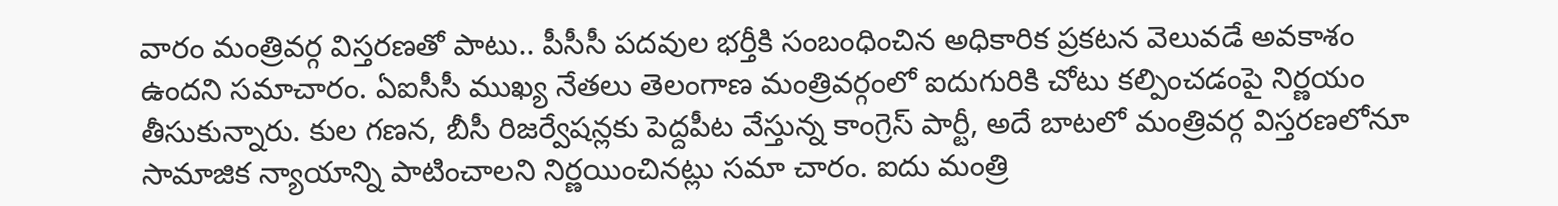వారం మంత్రివర్గ విస్తరణతో పాటు.. పీసీసీ పదవుల భర్తీకి సంబంధించిన అధికారిక ప్రకటన వెలువడే అవకాశం ఉందని సమాచారం. ఏఐసీసీ ముఖ్య నేతలు తెలంగాణ మంత్రివర్గంలో ఐదుగురికి చోటు కల్పించడంపై నిర్ణయం తీసుకున్నారు. కుల గణన, బీసీ రిజర్వేషన్లకు పెద్దపీట వేస్తున్న కాంగ్రెస్ పార్టీ, అదే బాటలో మంత్రివర్గ విస్తరణలోనూ సామాజిక న్యాయాన్ని పాటించాలని నిర్ణయించినట్లు సమా చారం. ఐదు మంత్రి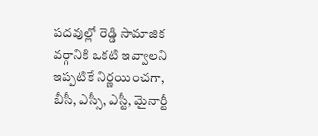పదవుల్లో రెడ్డి సామాజిక వర్గానికి ఒకటి ఇవ్వాలని ఇప్పటికే నిర్ణయించగా, బీసీ, ఎస్సీ, ఎస్టీ, మైనార్టీ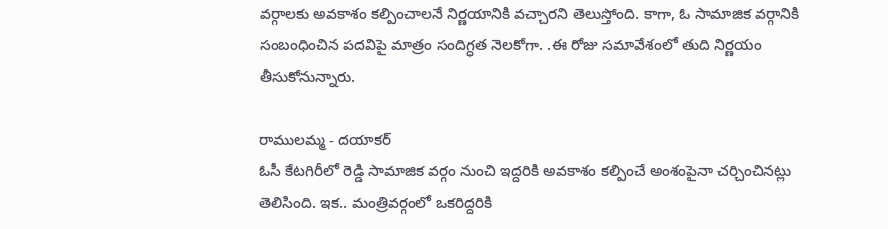వర్గాలకు అవకాశం కల్పించాలనే నిర్ణయానికి వచ్చారని తెలుస్తోంది. కాగా, ఓ సామాజిక వర్గానికి సంబంధించిన పదవిపై మాత్రం సందిగ్ధత నెలకోగా. .ఈ రోజు సమావేశంలో తుది నిర్ణయం తీసుకోనున్నారు.

రాములమ్మ - దయాకర్
ఓసీ కేటగిరీలో రెడ్డి సామాజిక వర్గం నుంచి ఇద్దరికి అవకాశం కల్పించే అంశంపైనా చర్చించినట్లు తెలిసింది. ఇక.. మంత్రివర్గంలో ఒకరిద్దరికి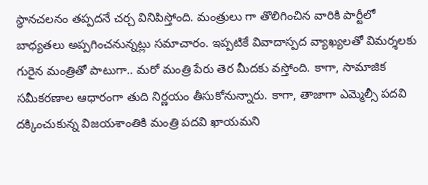స్థానచలనం తప్పదనే చర్చ వినిపిస్తోంది. మంత్రులు గా తొలిగించిన వారికి పార్టీలో బాధ్యతలు అప్పగించనున్నట్లు సమాచారం. ఇప్పటికే వివాదాస్పద వ్యాఖ్యలతో విమర్శలకు గురైన మంత్రితో పాటుగా.. మరో మంత్రి పేరు తెర మీదకు వస్తోంది. కాగా, సామాజిక సమీకరణాల ఆధారంగా తుది నిర్ణయం తీసుకోనున్నారు. కాగా, తాజాగా ఎమ్మెల్సీ పదవి దక్కించుకున్న విజయశాంతికి మంత్రి పదవి ఖాయమని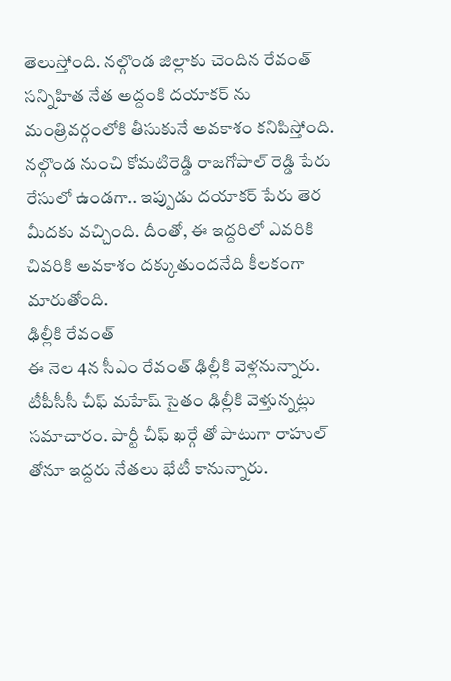తెలుస్తోంది. నల్గొండ జిల్లాకు చెందిన రేవంత్ సన్నిహిత నేత అద్దంకి దయాకర్ ను మంత్రివర్గంలోకి తీసుకునే అవకాశం కనిపిస్తోంది. నల్గొండ నుంచి కోమటిరెడ్డి రాజగోపాల్ రెడ్డి పేరు రేసులో ఉండగా.. ఇప్పుడు దయాకర్ పేరు తెర మీదకు వచ్చింది. దీంతో, ఈ ఇద్దరిలో ఎవరికి చివరికి అవకాశం దక్కుతుందనేది కీలకంగా మారుతోంది.
ఢిల్లీకి రేవంత్
ఈ నెల 4న సీఎం రేవంత్ ఢిల్లీకి వెళ్లనున్నారు. టీపీసీసీ చీఫ్ మహేష్ సైతం ఢిల్లీకి వెళ్తున్నట్లు సమాచారం. పార్టీ చీఫ్ ఖర్గే తో పాటుగా రాహుల్ తోనూ ఇద్దరు నేతలు భేటీ కానున్నారు.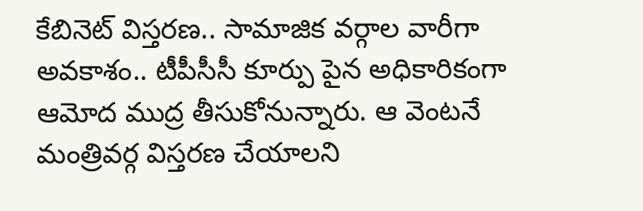కేబినెట్ విస్తరణ.. సామాజిక వర్గాల వారీగా అవకాశం.. టీపీసీసీ కూర్పు పైన అధికారికంగా ఆమోద ముద్ర తీసుకోనున్నారు. ఆ వెంటనే మంత్రివర్గ విస్తరణ చేయాలని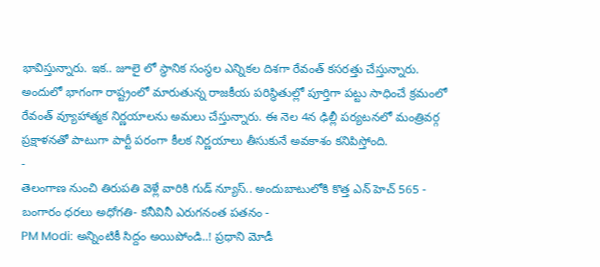భావిస్తున్నారు. ఇక.. జూలై లో స్థానిక సంస్థల ఎన్నికల దిశగా రేవంత్ కసరత్తు చేస్తున్నారు. అందులో భాగంగా రాష్ట్రంలో మారుతున్న రాజకీయ పరిస్థితుల్లో పూర్తిగా పట్టు సాధించే క్రమంలో రేవంత్ వ్యూహాత్మక నిర్ణయాలను అమలు చేస్తున్నారు. ఈ నెల 4న ఢిల్లీ పర్యటనలో మంత్రివర్గ ప్రక్షాళనతో పాటుగా పార్టీ పరంగా కీలక నిర్ణయాలు తీసుకునే అవకాశం కనిపిస్తోంది.
-
తెలంగాణ నుంచి తిరుపతి వెళ్లే వారికి గుడ్ న్యూస్.. అందుబాటులోకి కొత్త ఎన్ హెచ్ 565 -
బంగారం ధరలు అధోగతి- కనీవినీ ఎరుగనంత పతనం -
PM Modi: అన్నింటికీ సిద్దం అయిపోండి..! ప్రధాని మోడీ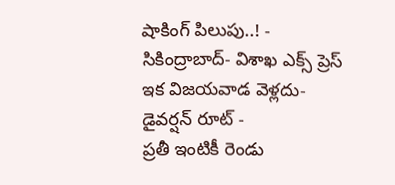షాకింగ్ పిలుపు..! -
సికింద్రాబాద్- విశాఖ ఎక్స్ ప్రెస్ ఇక విజయవాడ వెళ్లదు- డైవర్షన్ రూట్ -
ప్రతీ ఇంటికీ రెండు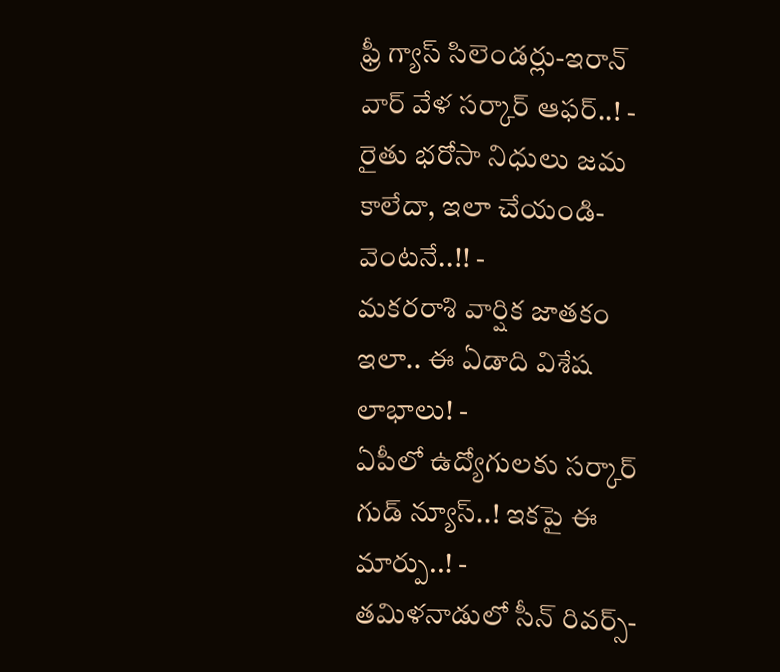ఫ్రీ గ్యాస్ సిలెండర్లు-ఇరాన్ వార్ వేళ సర్కార్ ఆఫర్..! -
రైతు భరోసా నిధులు జమ కాలేదా, ఇలా చేయండి- వెంటనే..!! -
మకరరాశి వార్షిక జాతకం ఇలా.. ఈ ఏడాది విశేష లాభాలు! -
ఏపీలో ఉద్యోగులకు సర్కార్ గుడ్ న్యూస్..! ఇకపై ఈ మార్పు..! -
తమిళనాడులో సీన్ రివర్స్-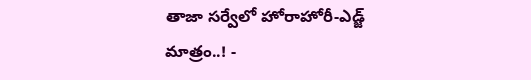తాజా సర్వేలో హోరాహోరీ-ఎడ్జ్ మాత్రం..! -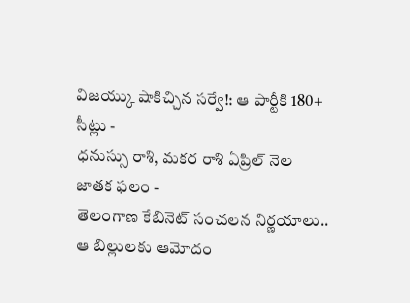విజయ్కు షాకిచ్చిన సర్వే!: ఆ పార్టీకి 180+ సీట్లు -
ధనుస్సు రాశి, మకర రాశి ఏప్రిల్ నెల జాతక ఫలం -
తెలంగాణ కేబినెట్ సంచలన నిర్ణయాలు.. ఆ బిల్లులకు ఆమోదం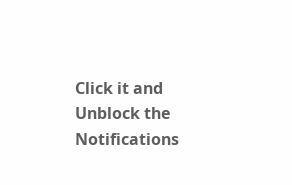Click it and Unblock the Notifications